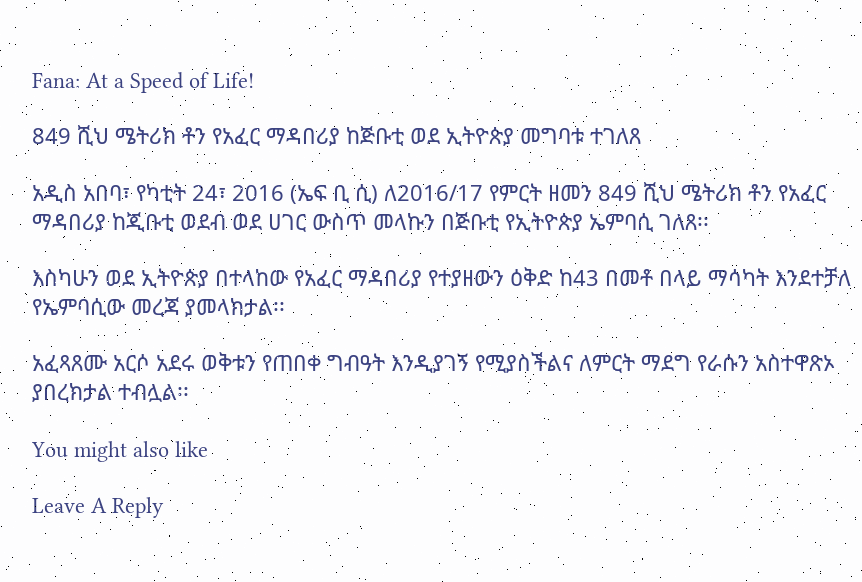Fana: At a Speed of Life!

849 ሺህ ሜትሪክ ቶን የአፈር ማዳበሪያ ከጅቡቲ ወደ ኢትዮጵያ መግባቱ ተገለጸ

አዲስ አበባ፣ የካቲት 24፣ 2016 (ኤፍ ቢ ሲ) ለ2016/17 የምርት ዘመን 849 ሺህ ሜትሪክ ቶን የአፈር ማዳበሪያ ከጂቡቲ ወደብ ወደ ሀገር ውስጥ መላኩን በጅቡቲ የኢትዮጵያ ኤምባሲ ገለጸ፡፡

እስካሁን ወደ ኢትዮጵያ በተላከው የአፈር ማዳበሪያ የተያዘውን ዕቅድ ከ43 በመቶ በላይ ማሳካት እንደተቻለ የኤምባሲው መረጃ ያመላክታል፡፡

አፈጻጸሙ አርሶ አደሩ ወቅቱን የጠበቀ ግብዓት እንዲያገኝ የሚያስችልና ለምርት ማደግ የራሱን አስተዋጽኦ ያበረክታል ተብሏል፡፡

You might also like

Leave A Reply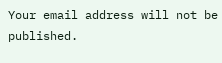Your email address will not be published.